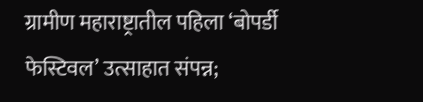ग्रामीण महाराष्ट्रातील पहिला ‘बोपर्डी फेस्टिवल’ उत्साहात संपन्न;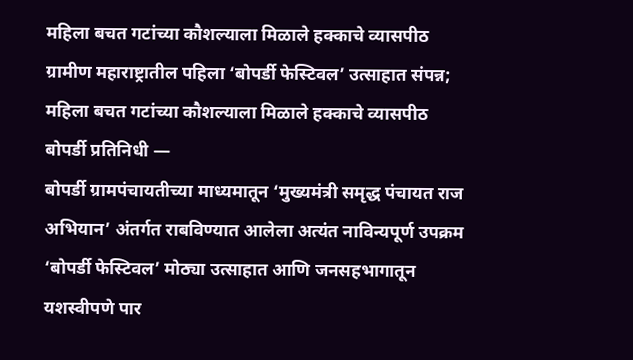महिला बचत गटांच्या कौशल्याला मिळाले हक्काचे व्यासपीठ
ग्रामीण महाराष्ट्रातील पहिला ‘बोपर्डी फेस्टिवल’ उत्साहात संपन्न; महिला बचत गटांच्या कौशल्याला मिळाले हक्काचे व्यासपीठ
बोपर्डी प्रतिनिधी —
बोपर्डी ग्रामपंचायतीच्या माध्यमातून ‘मुख्यमंत्री समृद्ध पंचायत राज अभियान’ अंतर्गत राबविण्यात आलेला अत्यंत नाविन्यपूर्ण उपक्रम ‘बोपर्डी फेस्टिवल’ मोठ्या उत्साहात आणि जनसहभागातून यशस्वीपणे पार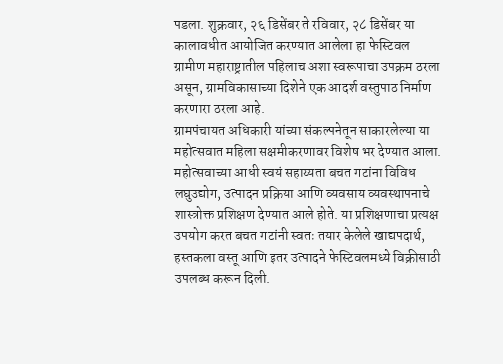पडला. शुक्रवार, २६ डिसेंबर ते रविवार, २८ डिसेंबर या कालावधीत आयोजित करण्यात आलेला हा फेस्टिवल ग्रामीण महाराष्ट्रातील पहिलाच अशा स्वरूपाचा उपक्रम ठरला असून, ग्रामविकासाच्या दिशेने एक आदर्श वस्तुपाठ निर्माण करणारा ठरला आहे.
ग्रामपंचायत अधिकारी यांच्या संकल्पनेतून साकारलेल्या या महोत्सवात महिला सक्षमीकरणावर विशेष भर देण्यात आला. महोत्सवाच्या आधी स्वयं सहाय्यता बचत गटांना विविध लघुउद्योग, उत्पादन प्रक्रिया आणि व्यवसाय व्यवस्थापनाचे शास्त्रोक्त प्रशिक्षण देण्यात आले होते. या प्रशिक्षणाचा प्रत्यक्ष उपयोग करत बचत गटांनी स्वतः तयार केलेले खाद्यपदार्थ, हस्तकला वस्तू आणि इतर उत्पादने फेस्टिवलमध्ये विक्रीसाठी उपलब्ध करून दिली.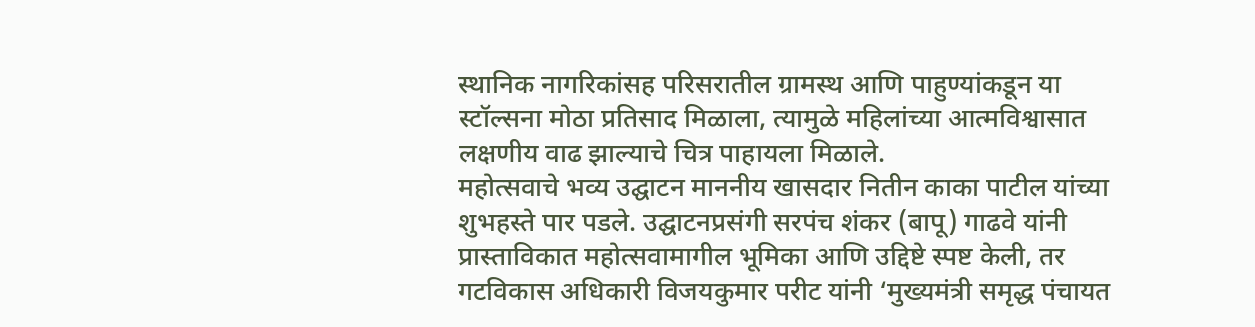स्थानिक नागरिकांसह परिसरातील ग्रामस्थ आणि पाहुण्यांकडून या स्टॉल्सना मोठा प्रतिसाद मिळाला, त्यामुळे महिलांच्या आत्मविश्वासात लक्षणीय वाढ झाल्याचे चित्र पाहायला मिळाले.
महोत्सवाचे भव्य उद्घाटन माननीय खासदार नितीन काका पाटील यांच्या शुभहस्ते पार पडले. उद्घाटनप्रसंगी सरपंच शंकर (बापू) गाढवे यांनी प्रास्ताविकात महोत्सवामागील भूमिका आणि उद्दिष्टे स्पष्ट केली, तर गटविकास अधिकारी विजयकुमार परीट यांनी ‘मुख्यमंत्री समृद्ध पंचायत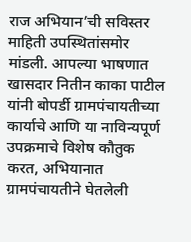राज अभियान’ची सविस्तर माहिती उपस्थितांसमोर मांडली. आपल्या भाषणात खासदार नितीन काका पाटील यांनी बोपर्डी ग्रामपंचायतीच्या कार्याचे आणि या नाविन्यपूर्ण उपक्रमाचे विशेष कौतुक करत, अभियानात ग्रामपंचायतीने घेतलेली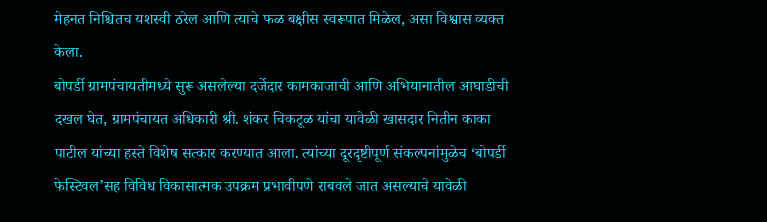मेहनत निश्चितच यशस्वी ठरेल आणि त्याचे फळ बक्षीस स्वरूपात मिळेल, असा विश्वास व्यक्त केला.
बोपर्डी ग्रामपंचायतीमध्ये सुरू असलेल्या दर्जेदार कामकाजाची आणि अभियानातील आघाडीची दखल घेत, ग्रामपंचायत अधिकारी श्री. शंकर चिकटूळ यांचा यावेळी खासदार नितीन काका पाटील यांच्या हस्ते विशेष सत्कार करण्यात आला. त्यांच्या दूरदृष्टीपूर्ण संकल्पनांमुळेच ‘बोपर्डी फेस्टिवल’सह विविध विकासात्मक उपक्रम प्रभावीपणे राबवले जात असल्याचे यावेळी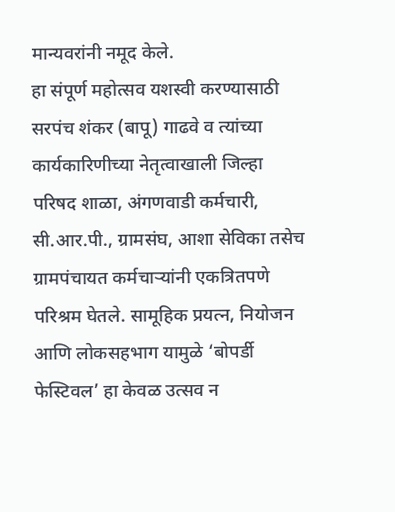मान्यवरांनी नमूद केले.
हा संपूर्ण महोत्सव यशस्वी करण्यासाठी सरपंच शंकर (बापू) गाढवे व त्यांच्या कार्यकारिणीच्या नेतृत्वाखाली जिल्हा परिषद शाळा, अंगणवाडी कर्मचारी, सी.आर.पी., ग्रामसंघ, आशा सेविका तसेच ग्रामपंचायत कर्मचाऱ्यांनी एकत्रितपणे परिश्रम घेतले. सामूहिक प्रयत्न, नियोजन आणि लोकसहभाग यामुळे ‘बोपर्डी फेस्टिवल’ हा केवळ उत्सव न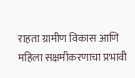राहता ग्रामीण विकास आणि महिला सक्षमीकरणाचा प्रभावी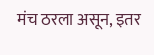मंच ठरला असून, इतर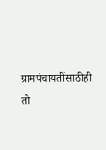ग्रामपंचायतींसाठीही तो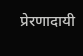प्रेरणादायी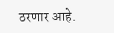ठरणार आहे.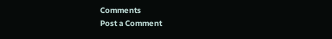Comments
Post a Comment